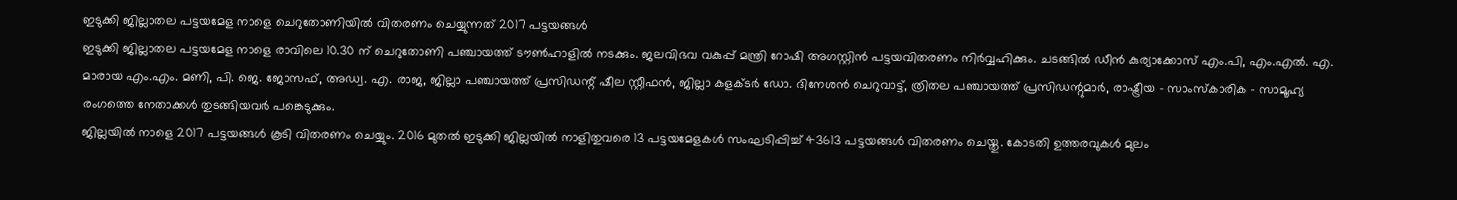ഇടുക്കി ജില്ലാതല പട്ടയമേള നാളെ ചെറുതോണിയിൽ വിതരണം ചെയ്യുന്നത് 2017 പട്ടയങ്ങൾ
ഇടുക്കി ജില്ലാതല പട്ടയമേള നാളെ രാവിലെ 10.30 ന് ചെറുതോണി പഞ്ചായത്ത് ടൗൺഹാളിൽ നടക്കും. ജലവിഭവ വകുപ്പ് മന്ത്രി റോഷി അഗസ്റ്റിൻ പട്ടയവിതരണം നിർവ്വഹിക്കും. ചടങ്ങിൽ ഡീൻ കുര്യാക്കോസ് എം.പി, എം.എൽ. എ. മാരായ എം.എം. മണി, പി. ജെ. ജോസഫ്, അഡ്വ. എ. രാജ, ജില്ലാ പഞ്ചായത്ത് പ്രസിഡന്റ് ഷീല സ്റ്റീഫൻ, ജില്ലാ കളക്ടർ ഡോ. ദിനേശൻ ചെറുവാട്ട്, ത്രിതല പഞ്ചായത്ത് പ്രസിഡന്റുമാർ, രാഷ്ട്രീയ - സാംസ്കാരിക - സാമൂഹ്യ രംഗത്തെ നേതാക്കൾ തുടങ്ങിയവർ പങ്കെടുക്കും.
ജില്ലയിൽ നാളെ 2017 പട്ടയങ്ങൾ കൂടി വിതരണം ചെയ്യും. 2016 മുതൽ ഇടുക്കി ജില്ലയിൽ നാളിതുവരെ 13 പട്ടയമേളകൾ സംഘടിപ്പിച്ച് 43613 പട്ടയങ്ങൾ വിതരണം ചെയ്തു. കോടതി ഉത്തരവുകൾ മുലം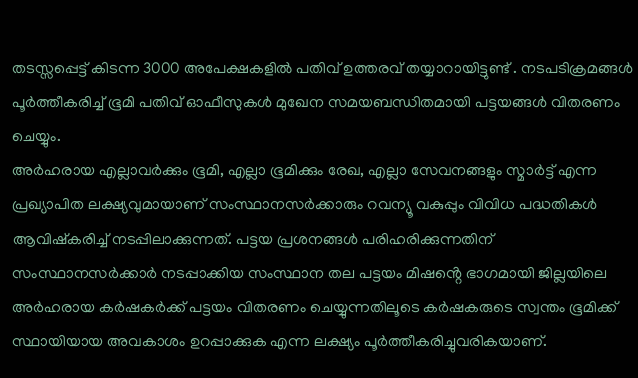തടസ്സപ്പെട്ട് കിടന്ന 3000 അപേക്ഷകളിൽ പതിവ് ഉത്തരവ് തയ്യാറായിട്ടുണ്ട് . നടപടിക്രമങ്ങൾ പൂർത്തീകരിച്ച് ഭൂമി പതിവ് ഓഫീസുകൾ മുഖേന സമയബന്ധിതമായി പട്ടയങ്ങൾ വിതരണം ചെയ്യും.
അർഹരായ എല്ലാവർക്കും ഭൂമി, എല്ലാ ഭൂമിക്കും രേഖ, എല്ലാ സേവനങ്ങളും സ്മാർട്ട് എന്ന പ്രഖ്യാപിത ലക്ഷ്യവുമായാണ് സംസ്ഥാനസർക്കാരും റവന്യൂ വകുപ്പും വിവിധ പദ്ധതികൾ ആവിഷ്കരിച്ച് നടപ്പിലാക്കുന്നത്. പട്ടയ പ്രശനങ്ങൾ പരിഹരിക്കുന്നതിന് സംസ്ഥാനസർക്കാർ നടപ്പാക്കിയ സംസ്ഥാന തല പട്ടയം മിഷൻ്റെ ഭാഗമായി ജില്ലയിലെ അർഹരായ കർഷകർക്ക് പട്ടയം വിതരണം ചെയ്യുന്നതിലൂടെ കർഷകരുടെ സ്വന്തം ഭൂമിക്ക് സ്ഥായിയായ അവകാശം ഉറപ്പാക്കുക എന്ന ലക്ഷ്യം പൂർത്തീകരിച്ചുവരികയാണ്.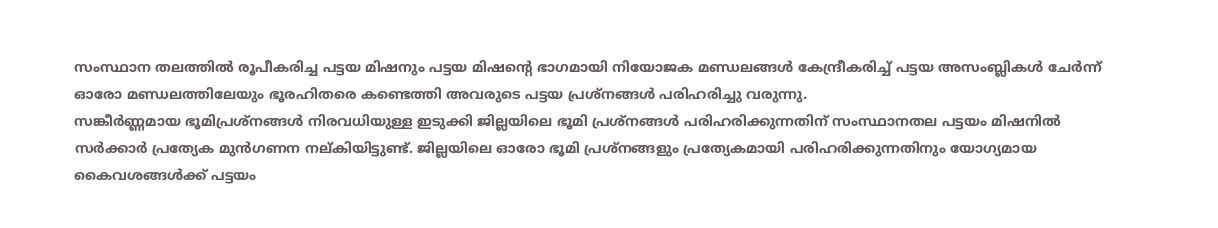സംസ്ഥാന തലത്തിൽ രൂപീകരിച്ച പട്ടയ മിഷനും പട്ടയ മിഷന്റെ ഭാഗമായി നിയോജക മണ്ഡലങ്ങൾ കേന്ദ്രീകരിച്ച് പട്ടയ അസംബ്ലികൾ ചേർന്ന് ഓരോ മണ്ഡലത്തിലേയും ഭൂരഹിതരെ കണ്ടെത്തി അവരുടെ പട്ടയ പ്രശ്നങ്ങൾ പരിഹരിച്ചു വരുന്നു.
സങ്കീർണ്ണമായ ഭൂമിപ്രശ്നങ്ങൾ നിരവധിയുള്ള ഇടുക്കി ജില്ലയിലെ ഭൂമി പ്രശ്നങ്ങൾ പരിഹരിക്കുന്നതിന് സംസ്ഥാനതല പട്ടയം മിഷനിൽ സർക്കാർ പ്രത്യേക മുൻഗണന നല്കിയിട്ടുണ്ട്. ജില്ലയിലെ ഓരോ ഭൂമി പ്രശ്നങ്ങളും പ്രത്യേകമായി പരിഹരിക്കുന്നതിനും യോഗ്യമായ കൈവശങ്ങൾക്ക് പട്ടയം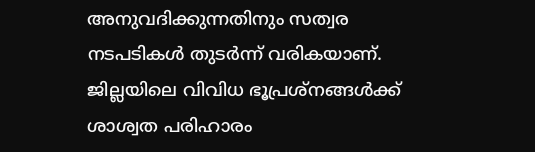അനുവദിക്കുന്നതിനും സത്വര നടപടികൾ തുടർന്ന് വരികയാണ്. ജില്ലയിലെ വിവിധ ഭൂപ്രശ്നങ്ങൾക്ക് ശാശ്വത പരിഹാരം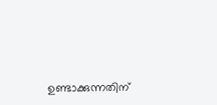ഉണ്ടാക്കുന്നതിന്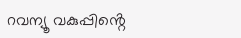റവന്യൂ വകുപ്പിൻ്റെ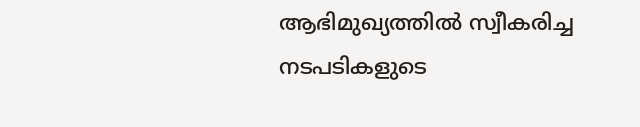ആഭിമുഖ്യത്തിൽ സ്വീകരിച്ച നടപടികളുടെ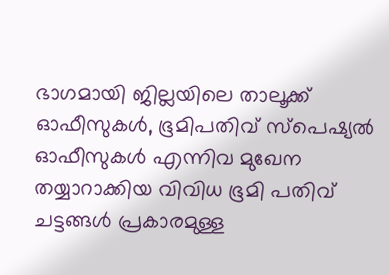ഭാഗമായി ജില്ലയിലെ താലൂക്ക് ഓഫീസുകൾ, ഭൂമിപതിവ് സ്പെഷ്യൽ ഓഫീസുകൾ എന്നിവ മുഖേന തയ്യാറാക്കിയ വിവിധ ഭൂമി പതിവ് ചട്ടങ്ങൾ പ്രകാരമുള്ള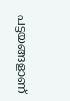പട്ടയങ്ങളാണ്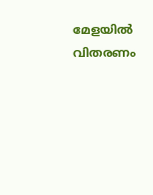മേളയിൽ വിതരണം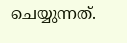ചെയ്യുന്നത്.